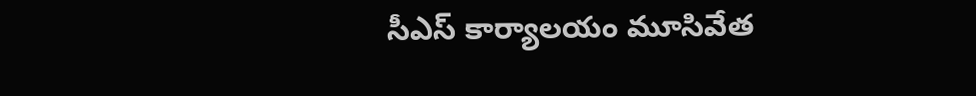సీఎస్ కార్యాలయం మూసివేత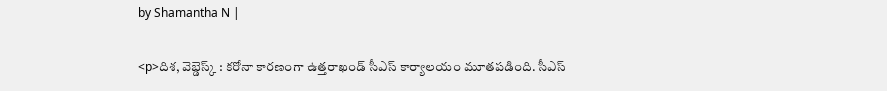by Shamantha N |

<p>దిశ, వెబ్డెస్క్ : కరోనా కారణంగా ఉత్తరాఖండ్‌ సీఎస్ కార్యాలయం మూతపడింది. సీఎస్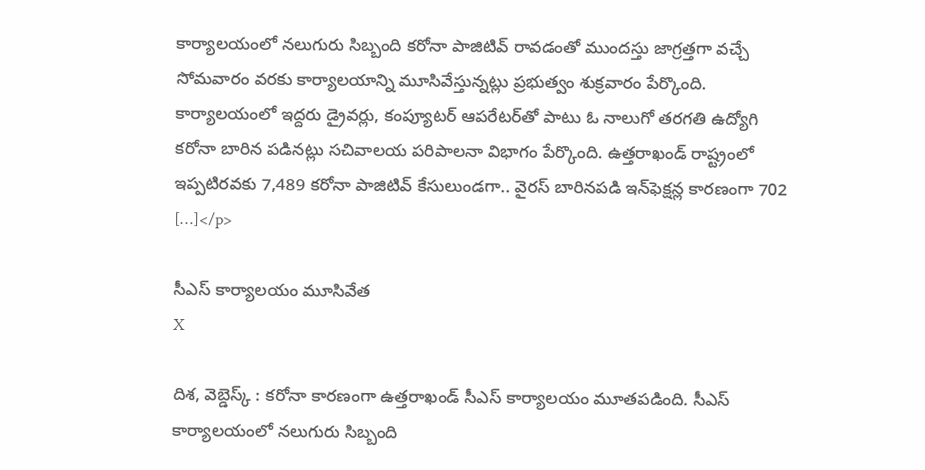కార్యాలయంలో నలుగురు సిబ్బంది కరోనా పాజిటివ్ రావడంతో ముందస్తు జాగ్రత్తగా వచ్చే సోమవారం వరకు కార్యాలయాన్ని మూసివేస్తున్నట్లు ప్రభుత్వం శుక్రవారం పేర్కొంది. కార్యాలయంలో ఇద్దరు డ్రైవర్లు, కంప్యూటర్‌ ఆపరేటర్‌తో పాటు ఓ నాలుగో తరగతి ఉద్యోగి కరోనా బారిన పడినట్లు సచివాలయ పరిపాలనా విభాగం పేర్కొంది. ఉత్తరాఖండ్ రాష్ట్రంలో ఇప్పటిరవకు 7,489 కరోనా పాజిటివ్‌ కేసులుండగా.. వైరస్‌ బారినపడి ఇన్‌ఫెక్షన్ల కారణంగా 702 […]</p>

సీఎస్ కార్యాలయం మూసివేత
X

దిశ, వెబ్డెస్క్ : కరోనా కారణంగా ఉత్తరాఖండ్‌ సీఎస్ కార్యాలయం మూతపడింది. సీఎస్ కార్యాలయంలో నలుగురు సిబ్బంది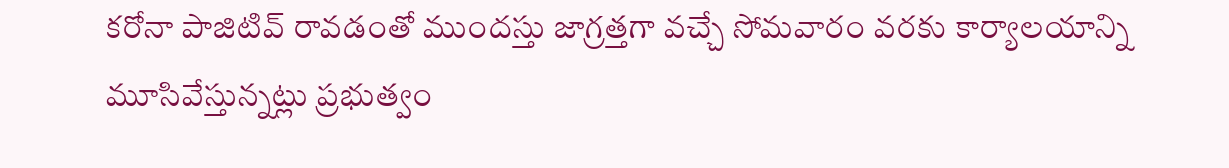కరోనా పాజిటివ్ రావడంతో ముందస్తు జాగ్రత్తగా వచ్చే సోమవారం వరకు కార్యాలయాన్ని మూసివేస్తున్నట్లు ప్రభుత్వం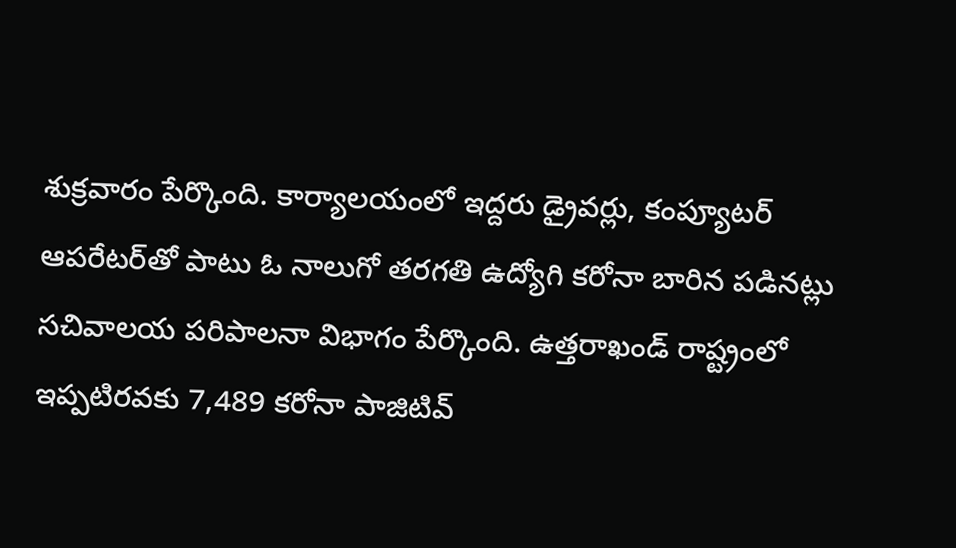శుక్రవారం పేర్కొంది. కార్యాలయంలో ఇద్దరు డ్రైవర్లు, కంప్యూటర్‌ ఆపరేటర్‌తో పాటు ఓ నాలుగో తరగతి ఉద్యోగి కరోనా బారిన పడినట్లు సచివాలయ పరిపాలనా విభాగం పేర్కొంది. ఉత్తరాఖండ్ రాష్ట్రంలో ఇప్పటిరవకు 7,489 కరోనా పాజిటివ్‌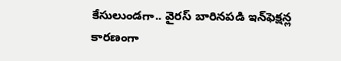కేసులుండగా.. వైరస్‌ బారినపడి ఇన్‌ఫెక్షన్ల కారణంగా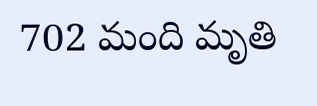702 మంది మృతి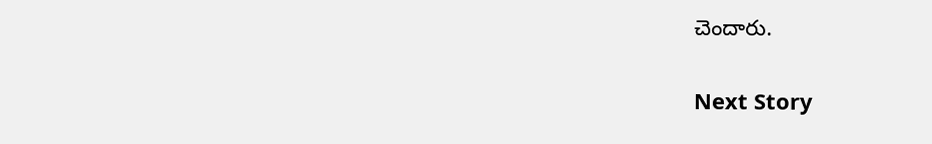చెందారు.

Next Story